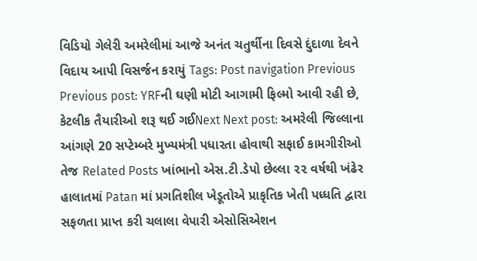વિડિયો ગેલેરી અમરેલીમાં આજે અનંત ચતુર્થીના દિવસે દુંદાળા દેવને વિદાય આપી વિસર્જન કરાયું Tags: Post navigation Previous Previous post: YRFની ઘણી મોટી આગામી ફિલ્મો આવી રહી છે, કેટલીક તૈયારીઓ શરૂ થઈ ગઈNext Next post: અમરેલી જિલ્લાના આંગણે 20 સપ્ટેમ્બરે મુખ્યમંત્રી પધારતા હોવાથી સફાઈ કામગીરીઓ તેજ Related Posts ખાંભાનો એસ.ટી.ડેપો છેલ્લા ૨૨ વર્ષથી ખંઢેર હાલાતમાં Patan માં પ્રગતિશીલ ખેડૂતોએ પ્રાકૃતિક ખેતી પધ્ધતિ દ્વારા સફળતા પ્રાપ્ત કરી ચલાલા વેપારી એસોસિએશન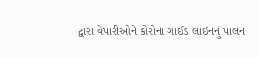દ્વારા વેપારીઓને કોરોના ગાઈડ લાઇનનું પાલન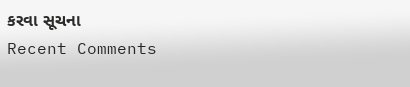કરવા સૂચના
Recent Comments